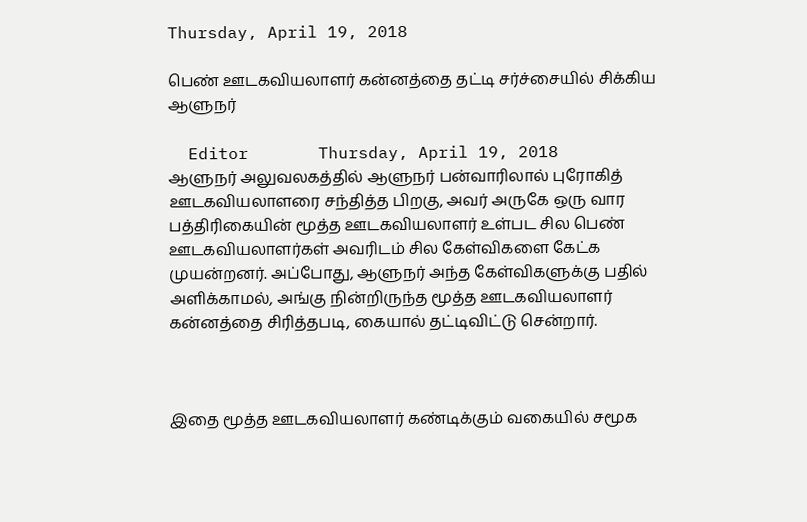Thursday, April 19, 2018

பெண் ஊடகவியலாளர் கன்னத்தை தட்டி சர்ச்சையில் சிக்கிய ஆளுநர்

  Editor       Thursday, April 19, 2018
ஆளுநர் அலுவலகத்தில் ஆளுநர் பன்வாரிலால் புரோகித் ஊடகவியலாளரை சந்தித்த பிறகு, அவர் அருகே ஒரு வார பத்திரிகையின் மூத்த ஊடகவியலாளர் உள்பட சில பெண் ஊடகவியலாளர்கள் அவரிடம் சில கேள்விகளை கேட்க முயன்றனர். அப்போது, ஆளுநர் அந்த கேள்விகளுக்கு பதில் அளிக்காமல், அங்கு நின்றிருந்த மூத்த ஊடகவியலாளர் கன்னத்தை சிரித்தபடி, கையால் தட்டிவிட்டு சென்றார்.



இதை மூத்த ஊடகவியலாளர் கண்டிக்கும் வகையில் சமூக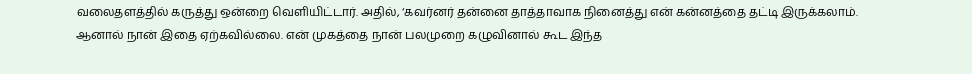வலைதளத்தில் கருத்து ஒன்றை வெளியிட்டார். அதில், ‘கவர்னர் தன்னை தாத்தாவாக நினைத்து என் கன்னத்தை தட்டி இருக்கலாம். ஆனால் நான் இதை ஏற்கவில்லை. என் முகத்தை நான் பலமுறை கழுவினால் கூட இந்த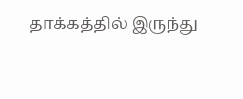தாக்கத்தில் இருந்து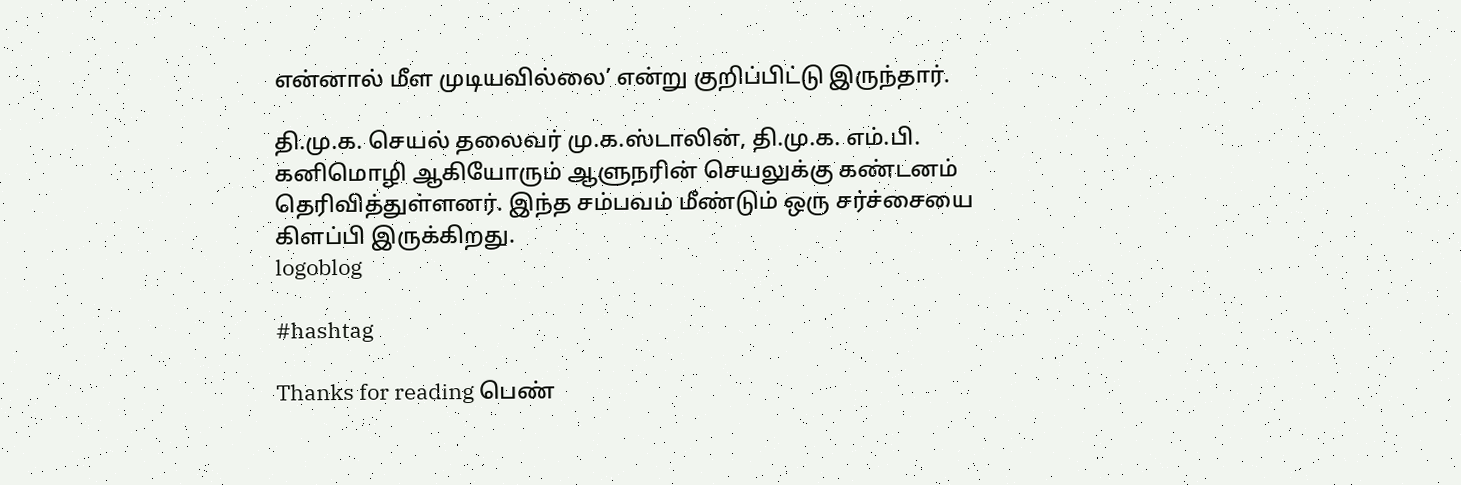என்னால் மீள முடியவில்லை’ என்று குறிப்பிட்டு இருந்தார்.

தி.மு.க. செயல் தலைவர் மு.க.ஸ்டாலின், தி.மு.க. எம்.பி. கனிமொழி ஆகியோரும் ஆளுநரின் செயலுக்கு கண்டனம் தெரிவித்துள்ளனர். இந்த சம்பவம் மீண்டும் ஒரு சர்ச்சையை கிளப்பி இருக்கிறது.
logoblog

#hashtag

Thanks for reading பெண்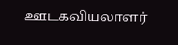ஊடகவியலாளர்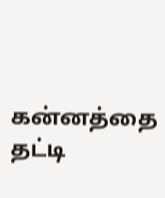கன்னத்தை தட்டி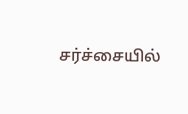சர்ச்சையில்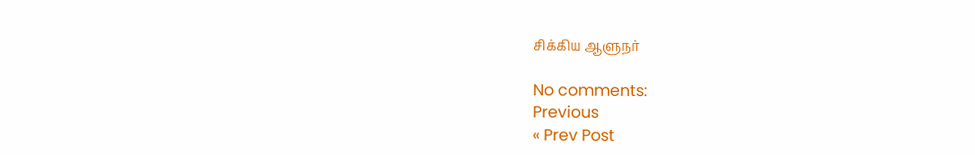சிக்கிய ஆளுநர்

No comments:
Previous
« Prev Post